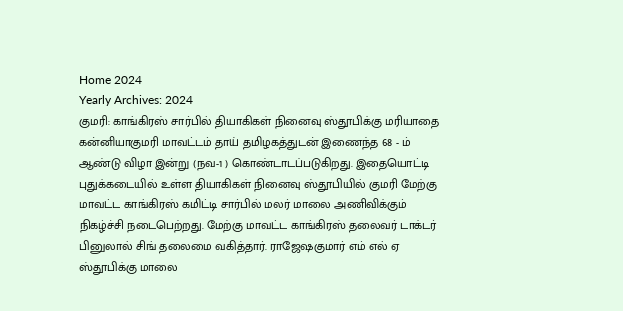Home 2024
Yearly Archives: 2024
குமரி: காங்கிரஸ் சார்பில் தியாகிகள் நினைவு ஸ்தூபிக்கு மரியாதை
கன்னியாகுமரி மாவட்டம் தாய் தமிழகத்துடன் இணைந்த 68 - ம் ஆண்டு விழா இன்று (நவ-1 ) கொண்டாடப்படுகிறது. இதையொட்டி புதுக்கடையில் உள்ள தியாகிகள் நினைவு ஸ்தூபியில் குமரி மேற்கு மாவட்ட காங்கிரஸ் கமிட்டி சார்பில் மலர் மாலை அணிவிக்கும் நிகழ்ச்சி நடைபெற்றது. மேற்கு மாவட்ட காங்கிரஸ் தலைவர் டாக்டர் பினுலால் சிங் தலைமை வகித்தார். ராஜேஷகுமார் எம் எல் ஏ ஸ்தூபிக்கு மாலை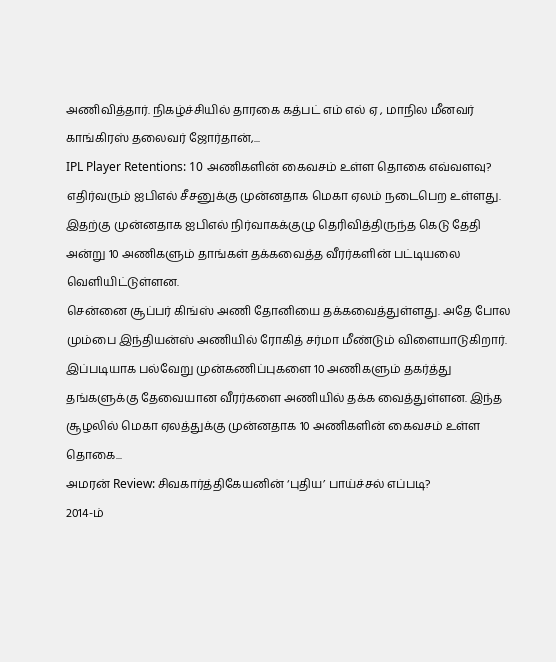அணிவித்தார். நிகழ்ச்சியில் தாரகை கத்பட் எம் எல் ஏ , மாநில மீனவர் காங்கிரஸ் தலைவர் ஜோர்தான்,...
IPL Player Retentions: 10 அணிகளின் கைவசம் உள்ள தொகை எவ்வளவு?
எதிர்வரும் ஐபிஎல் சீசனுக்கு முன்னதாக மெகா ஏலம் நடைபெற உள்ளது. இதற்கு முன்னதாக ஐபிஎல் நிர்வாகக்குழு தெரிவித்திருந்த கெடு தேதி அன்று 10 அணிகளும் தாங்கள் தக்கவைத்த வீரர்களின் பட்டியலை வெளியிட்டுள்ளன.
சென்னை சூப்பர் கிங்ஸ் அணி தோனியை தக்கவைத்துள்ளது. அதே போல மும்பை இந்தியன்ஸ் அணியில் ரோகித் சர்மா மீண்டும் விளையாடுகிறார். இப்படியாக பல்வேறு முன்கணிப்புகளை 10 அணிகளும் தகர்த்து தங்களுக்கு தேவையான வீரர்களை அணியில் தக்க வைத்துள்ளன. இந்த சூழலில் மெகா ஏலத்துக்கு முன்னதாக 10 அணிகளின் கைவசம் உள்ள தொகை...
அமரன் Review: சிவகார்த்திகேயனின் ‘புதிய’ பாய்ச்சல் எப்படி?
2014-ம்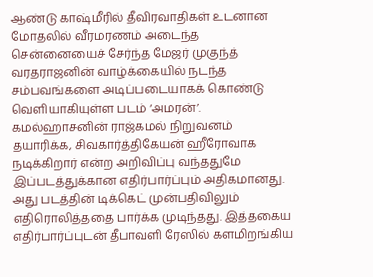ஆண்டு காஷ்மீரில் தீவிரவாதிகள் உடனான மோதலில் வீரமரணம் அடைந்த சென்னையைச் சேர்ந்த மேஜர் முகுந்த் வரதராஜனின் வாழ்க்கையில் நடந்த சம்பவங்களை அடிப்படையாகக் கொண்டு வெளியாகியுள்ள படம் ‘அமரன்’.
கமல்ஹாசனின் ராஜ்கமல் நிறுவனம் தயாரிக்க, சிவகார்த்திகேயன் ஹீரோவாக நடிக்கிறார் என்ற அறிவிப்பு வந்ததுமே இப்படத்துக்கான எதிர்பார்ப்பும் அதிகமானது. அது படத்தின் டிக்கெட் முன்பதிவிலும் எதிரொலித்ததை பார்க்க முடிந்தது. இத்தகைய எதிர்பார்ப்புடன் தீபாவளி ரேஸில் களமிறங்கிய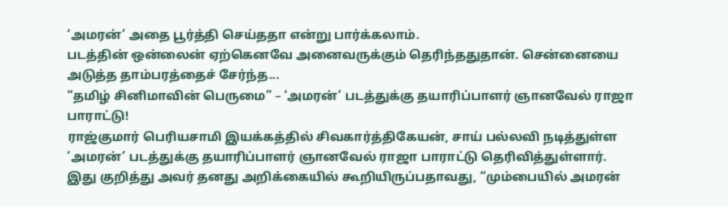‘அமரன்’ அதை பூர்த்தி செய்ததா என்று பார்க்கலாம்.
படத்தின் ஒன்லைன் ஏற்கெனவே அனைவருக்கும் தெரிந்ததுதான். சென்னையை அடுத்த தாம்பரத்தைச் சேர்ந்த...
“தமிழ் சினிமாவின் பெருமை” – ‘அமரன்’ படத்துக்கு தயாரிப்பாளர் ஞானவேல் ராஜா பாராட்டு!
ராஜ்குமார் பெரியசாமி இயக்கத்தில் சிவகார்த்திகேயன், சாய் பல்லவி நடித்துள்ள ’அமரன்’ படத்துக்கு தயாரிப்பாளர் ஞானவேல் ராஜா பாராட்டு தெரிவித்துள்ளார்.
இது குறித்து அவர் தனது அறிக்கையில் கூறியிருப்பதாவது, “மும்பையில் அமரன்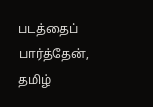படத்தைப் பார்த்தேன், தமிழ்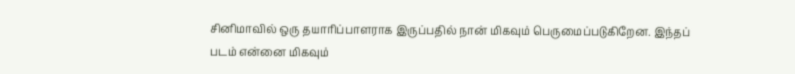சினிமாவில் ஒரு தயாரிப்பாளராக இருப்பதில் நான் மிகவும் பெருமைப்படுகிறேன. இந்தப் படம் என்னை மிகவும்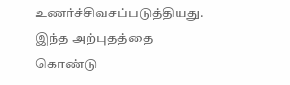உணர்ச்சிவசப்படுத்தியது. இந்த அற்புதத்தை கொண்டு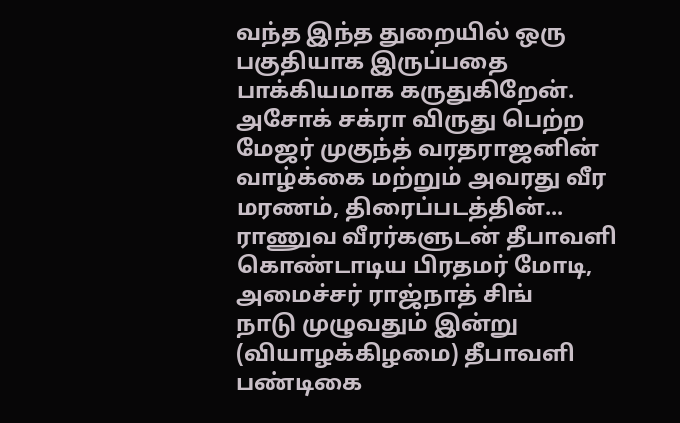வந்த இந்த துறையில் ஒரு பகுதியாக இருப்பதை பாக்கியமாக கருதுகிறேன்.
அசோக் சக்ரா விருது பெற்ற மேஜர் முகுந்த் வரதராஜனின் வாழ்க்கை மற்றும் அவரது வீர மரணம், திரைப்படத்தின்...
ராணுவ வீரர்களுடன் தீபாவளி கொண்டாடிய பிரதமர் மோடி, அமைச்சர் ராஜ்நாத் சிங்
நாடு முழுவதும் இன்று (வியாழக்கிழமை) தீபாவளி பண்டிகை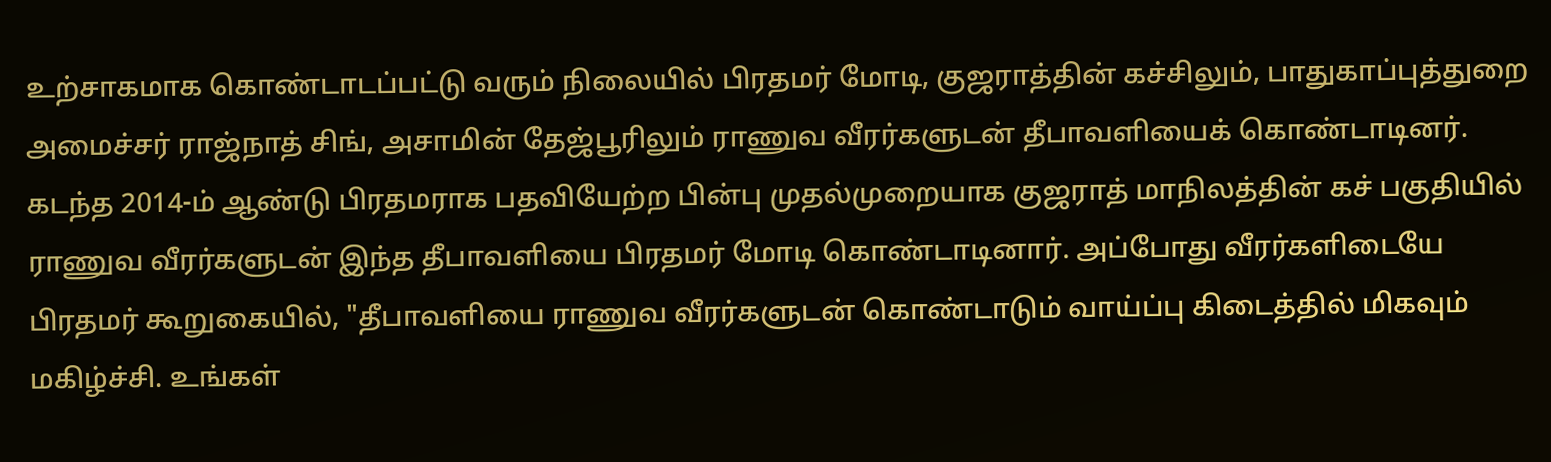உற்சாகமாக கொண்டாடப்பட்டு வரும் நிலையில் பிரதமர் மோடி, குஜராத்தின் கச்சிலும், பாதுகாப்புத்துறை அமைச்சர் ராஜ்நாத் சிங், அசாமின் தேஜ்பூரிலும் ராணுவ வீரர்களுடன் தீபாவளியைக் கொண்டாடினர்.
கடந்த 2014-ம் ஆண்டு பிரதமராக பதவியேற்ற பின்பு முதல்முறையாக குஜராத் மாநிலத்தின் கச் பகுதியில் ராணுவ வீரர்களுடன் இந்த தீபாவளியை பிரதமர் மோடி கொண்டாடினார். அப்போது வீரர்களிடையே பிரதமர் கூறுகையில், "தீபாவளியை ராணுவ வீரர்களுடன் கொண்டாடும் வாய்ப்பு கிடைத்தில் மிகவும் மகிழ்ச்சி. உங்கள்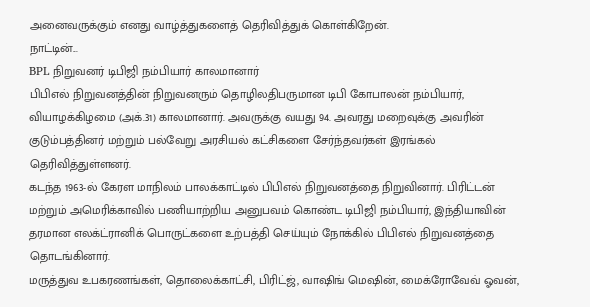அனைவருக்கும் எனது வாழ்த்துகளைத் தெரிவித்துக் கொள்கிறேன்.
நாட்டின்...
BPL நிறுவனர் டிபிஜி நம்பியார் காலமானார்
பிபிஎல் நிறுவனத்தின் நிறுவனரும் தொழிலதிபருமான டிபி கோபாலன் நம்பியார், வியாழக்கிழமை (அக்.31) காலமானார். அவருக்கு வயது 94. அவரது மறைவுக்கு அவரின் குடும்பத்தினர் மற்றும் பல்வேறு அரசியல் கட்சிகளை சேர்ந்தவர்கள் இரங்கல் தெரிவித்துள்ளனர்.
கடந்த 1963-ல் கேரள மாநிலம் பாலக்காட்டில் பிபிஎல் நிறுவனத்தை நிறுவினார். பிரிட்டன் மற்றும் அமெரிக்காவில் பணியாற்றிய அனுபவம் கொண்ட டிபிஜி நம்பியார், இந்தியாவின் தரமான எலக்ட்ரானிக் பொருட்களை உற்பத்தி செய்யும் நோக்கில் பிபிஎல் நிறுவனத்தை தொடங்கினார்.
மருத்துவ உபகரணங்கள், தொலைக்காட்சி, பிரிட்ஜ், வாஷிங் மெஷின், மைக்ரோவேவ் ஓவன்,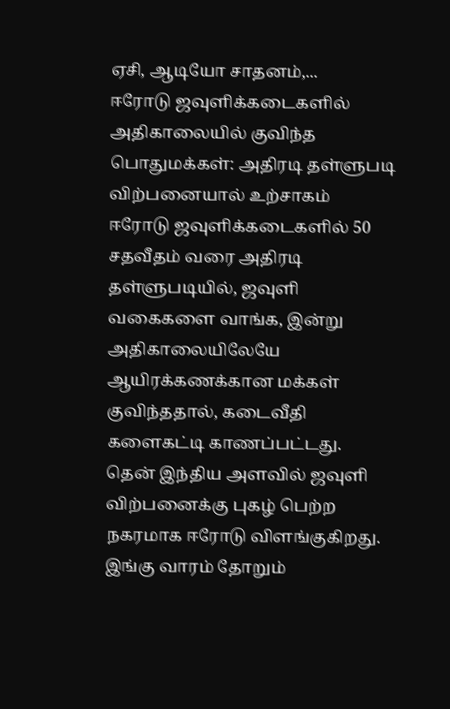ஏசி, ஆடியோ சாதனம்,...
ஈரோடு ஜவுளிக்கடைகளில் அதிகாலையில் குவிந்த பொதுமக்கள்: அதிரடி தள்ளுபடி விற்பனையால் உற்சாகம்
ஈரோடு ஜவுளிக்கடைகளில் 50 சதவீதம் வரை அதிரடி தள்ளுபடியில், ஜவுளி வகைகளை வாங்க, இன்று அதிகாலையிலேயே ஆயிரக்கணக்கான மக்கள் குவிந்ததால், கடைவீதி களைகட்டி காணப்பட்டது.
தென் இந்திய அளவில் ஜவுளி விற்பனைக்கு புகழ் பெற்ற நகரமாக ஈரோடு விளங்குகிறது. இங்கு வாரம் தோறும்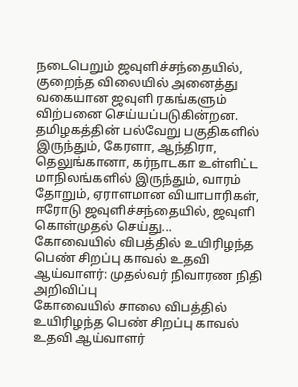நடைபெறும் ஜவுளிச்சந்தையில், குறைந்த விலையில் அனைத்து வகையான ஜவுளி ரகங்களும் விற்பனை செய்யப்படுகின்றன.
தமிழகத்தின் பல்வேறு பகுதிகளில் இருந்தும், கேரளா, ஆந்திரா, தெலுங்கானா, கர்நாடகா உள்ளிட்ட மாநிலங்களில் இருந்தும், வாரம் தோறும், ஏராளமான வியாபாரிகள், ஈரோடு ஜவுளிச்சந்தையில், ஜவுளி கொள்முதல் செய்து...
கோவையில் விபத்தில் உயிரிழந்த பெண் சிறப்பு காவல் உதவி ஆய்வாளர்: முதல்வர் நிவாரண நிதி அறிவிப்பு
கோவையில் சாலை விபத்தில் உயிரிழந்த பெண் சிறப்பு காவல் உதவி ஆய்வாளர்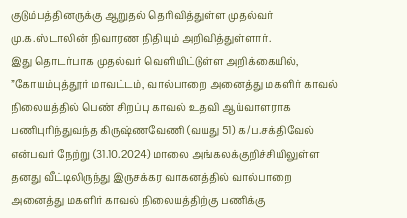குடும்பத்தினருக்கு ஆறுதல் தெரிவித்துள்ள முதல்வர் மு.க.ஸ்டாலின் நிவாரண நிதியும் அறிவித்துள்ளார்.
இது தொடர்பாக முதல்வர் வெளியிட்டுள்ள அறிக்கையில், ”கோயம்புத்தூர் மாவட்டம், வால்பாறை அனைத்து மகளிர் காவல் நிலையத்தில் பெண் சிறப்பு காவல் உதவி ஆய்வாளராக பணிபுரிந்துவந்த கிருஷ்ணவேணி (வயது 51) க/ப.சக்திவேல் என்பவர் நேற்று (31.10.2024) மாலை அங்கலக்குறிச்சியிலுள்ள தனது வீட்டிலிருந்து இருசக்கர வாகனத்தில் வால்பாறை அனைத்து மகளிர் காவல் நிலையத்திற்கு பணிக்கு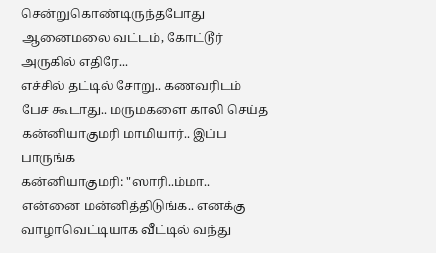சென்றுகொண்டிருந்தபோது ஆனைமலை வட்டம், கோட்டூர் அருகில் எதிரே...
எச்சில் தட்டில் சோறு.. கணவரிடம் பேச கூடாது.. மருமகளை காலி செய்த கன்னியாகுமரி மாமியார்.. இப்ப பாருங்க
கன்னியாகுமரி: "ஸாரி..ம்மா.. என்னை மன்னித்திடுங்க.. எனக்கு வாழாவெட்டியாக வீட்டில் வந்து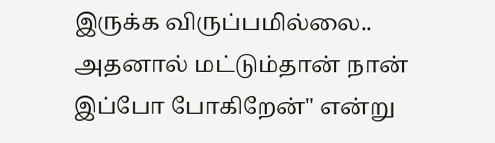இருக்க விருப்பமில்லை.. அதனால் மட்டும்தான் நான் இப்போ போகிறேன்" என்று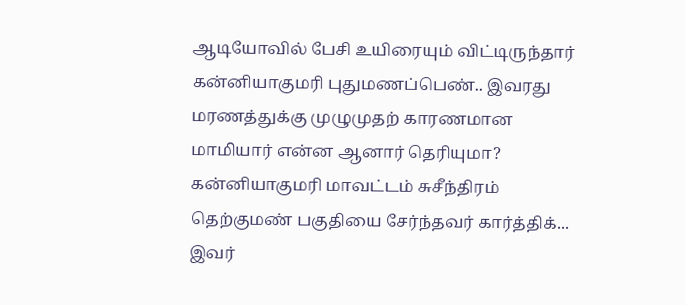ஆடியோவில் பேசி உயிரையும் விட்டிருந்தார் கன்னியாகுமரி புதுமணப்பெண்.. இவரது மரணத்துக்கு முழுமுதற் காரணமான மாமியார் என்ன ஆனார் தெரியுமா?
கன்னியாகுமரி மாவட்டம் சுசீந்திரம் தெற்குமண் பகுதியை சேர்ந்தவர் கார்த்திக்... இவர்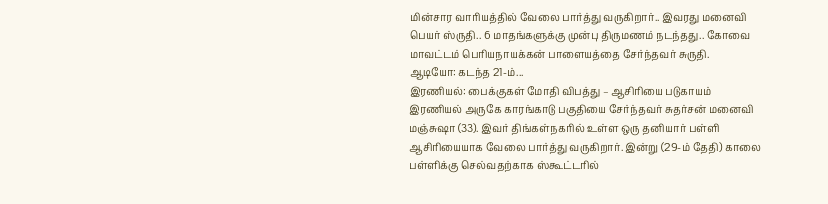மின்சார வாரியத்தில் வேலை பார்த்து வருகிறார்.. இவரது மனைவி பெயர் ஸ்ருதி.. 6 மாதங்களுக்கு முன்பு திருமணம் நடந்தது.. கோவை மாவட்டம் பெரியநாயக்கன் பாளையத்தை சேர்ந்தவர் சுருதி.
ஆடியோ: கடந்த 21-ம்...
இரணியல்: பைக்குகள் மோதி விபத்து – ஆசிரியை படுகாயம்
இரணியல் அருகே காரங்காடு பகுதியை சேர்ந்தவர் சுதர்சன் மனைவி மஞ்சுஷா (33). இவர் திங்கள்நகரில் உள்ள ஒரு தனியார் பள்ளி ஆசிரியையாக வேலை பார்த்து வருகிறார். இன்று (29-ம் தேதி) காலை பள்ளிக்கு செல்வதற்காக ஸ்கூட்டரில்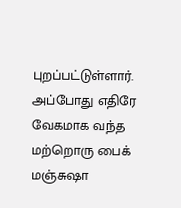புறப்பட்டுள்ளார். அப்போது எதிரே வேகமாக வந்த மற்றொரு பைக் மஞ்சுஷா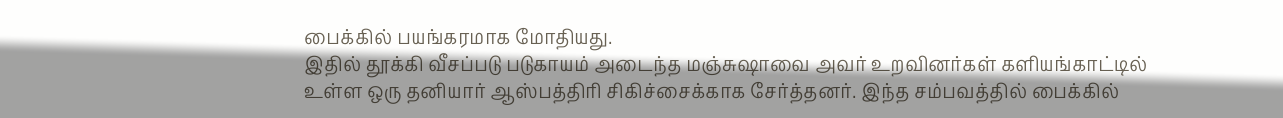பைக்கில் பயங்கரமாக மோதியது.
இதில் தூக்கி வீசப்படு படுகாயம் அடைந்த மஞ்சுஷாவை அவர் உறவினர்கள் களியங்காட்டில் உள்ள ஒரு தனியார் ஆஸ்பத்திரி சிகிச்சைக்காக சேர்த்தனர். இந்த சம்பவத்தில் பைக்கில்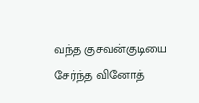வந்த குசவன்குடியை சேர்ந்த வினோத்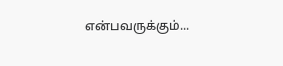என்பவருக்கும்...